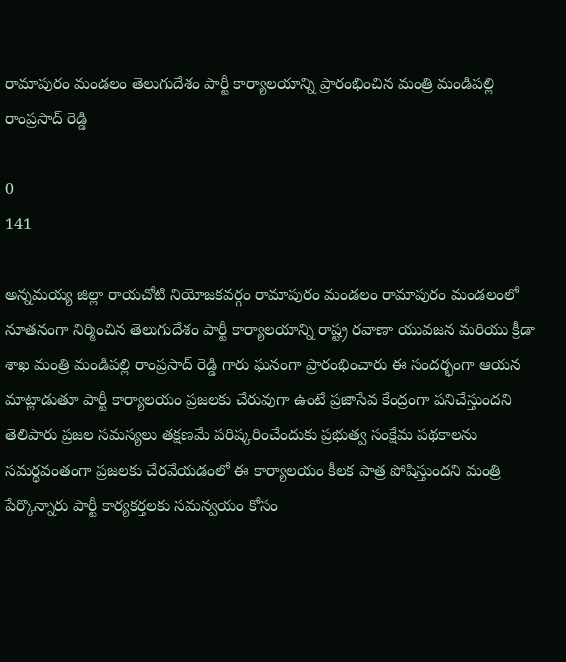రామాపురం మండలం తెలుగుదేశం పార్టీ కార్యాలయాన్ని ప్రారంభించిన మంత్రి మండిపల్లి రాంప్రసాద్ రెడ్డి

0
141

అన్నమయ్య జిల్లా రాయచోటి నియోజకవర్గం రామాపురం మండలం రామాపురం మండలంలో నూతనంగా నిర్మించిన తెలుగుదేశం పార్టీ కార్యాలయాన్ని రాష్ట్ర రవాణా యువజన మరియు క్రీడా శాఖ మంత్రి మండిపల్లి రాంప్రసాద్ రెడ్డి గారు ఘనంగా ప్రారంభించారు ఈ సందర్భంగా ఆయన మాట్లాడుతూ పార్టీ కార్యాలయం ప్రజలకు చేరువుగా ఉంటే ప్రజాసేవ కేంద్రంగా పనిచేస్తుందని తెలిపారు ప్రజల సమస్యలు తక్షణమే పరిష్కరించేందుకు ప్రభుత్వ సంక్షేమ పథకాలను సమర్థవంతంగా ప్రజలకు చేరవేయడంలో ఈ కార్యాలయం కీలక పాత్ర పోషిస్తుందని మంత్రి పేర్కొన్నారు పార్టీ కార్యకర్తలకు సమన్వయం కోసం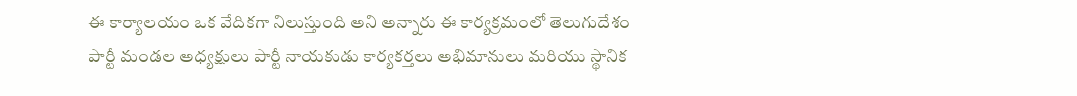ఈ కార్యాలయం ఒక వేదికగా నిలుస్తుంది అని అన్నారు ఈ కార్యక్రమంలో తెలుగుదేశం పార్టీ మండల అధ్యక్షులు పార్టీ నాయకుడు కార్యకర్తలు అభిమానులు మరియు స్థానిక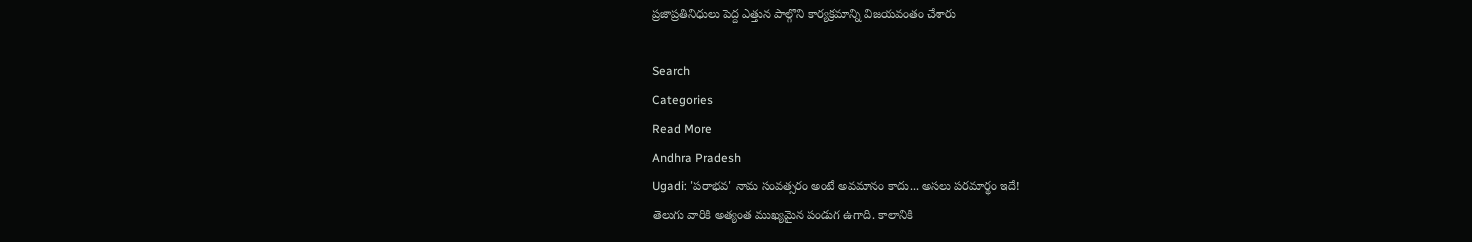ప్రజాప్రతినిధులు పెద్ద ఎత్తున పాల్గొని కార్యక్రమాన్ని విజయవంతం చేశారు

Search
Categories
Read More
Andhra Pradesh
Ugadi: 'పరాభవ' నామ సంవత్సరం అంటే అవమానం కాదు... అసలు పరమార్థం ఇదే!
తెలుగు వారికి అత్యంత ముఖ్యమైన పండుగ ఉగాది. కాలానికి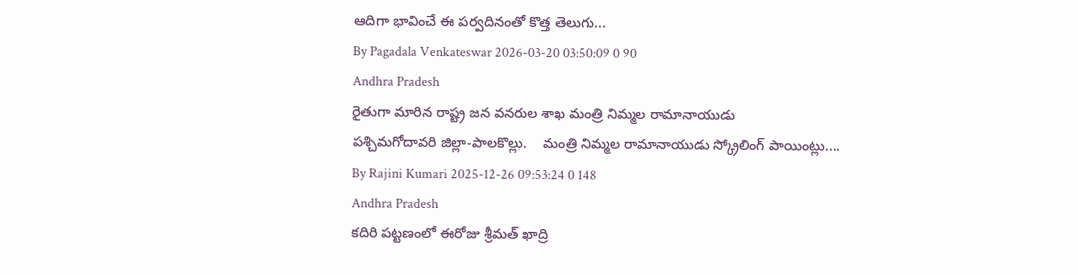ఆదిగా భావించే ఈ పర్వదినంతో కొత్త తెలుగు...
By Pagadala Venkateswar 2026-03-20 03:50:09 0 90
Andhra Pradesh
రైతుగా మారిన రాష్ట్ర జన వనరుల శాఖ మంత్రి నిమ్మల రామానాయుడు
పశ్చిమగోదావరి జిల్లా-పాలకొల్లు.    మంత్రి నిమ్మల రామానాయుడు స్క్రోలింగ్ పాయింట్లు....
By Rajini Kumari 2025-12-26 09:53:24 0 148
Andhra Pradesh
కదిరి పట్టణంలో ఈరోజు శ్రీమత్ ఖాద్రి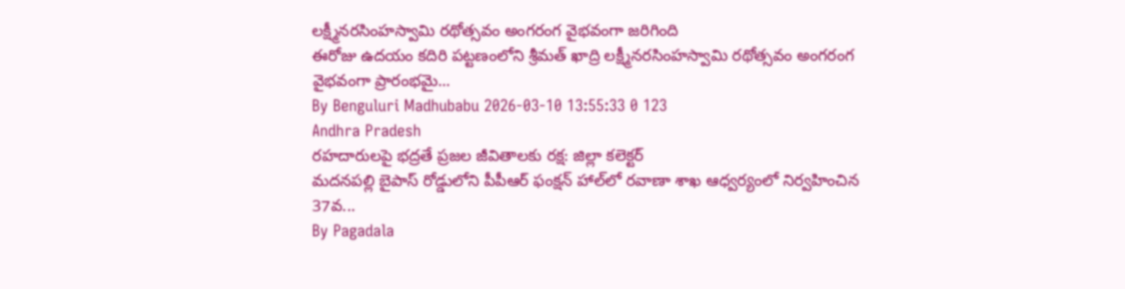లక్ష్మీనరసింహస్వామి రథోత్సవం అంగరంగ వైభవంగా జరిగింది
ఈరోజు ఉదయం కదిరి పట్టణంలోని శ్రీమత్ ఖాద్రి లక్ష్మీనరసింహస్వామి రథోత్సవం అంగరంగ వైభవంగా ప్రారంభమై...
By Benguluri Madhubabu 2026-03-10 13:55:33 0 123
Andhra Pradesh
రహదారులపై భద్రతే ప్రజల జీవితాలకు రక్ష: జిల్లా కలెక్టర్
మదనపల్లి బైపాస్ రోడ్డులోని పీపీఆర్ ఫంక్షన్ హాల్‌లో రవాణా శాఖ ఆధ్వర్యంలో నిర్వహించిన 37వ...
By Pagadala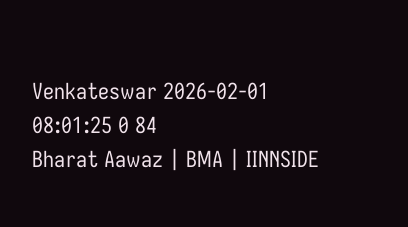Venkateswar 2026-02-01 08:01:25 0 84
Bharat Aawaz | BMA | IINNSIDE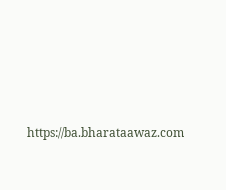https://ba.bharataawaz.com